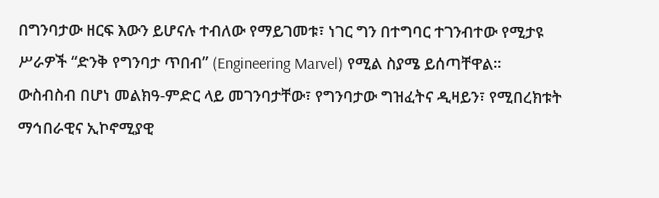በግንባታው ዘርፍ እውን ይሆናሉ ተብለው የማይገመቱ፣ ነገር ግን በተግባር ተገንብተው የሚታዩ ሥራዎች “ድንቅ የግንባታ ጥበብ” (Engineering Marvel) የሚል ስያሜ ይሰጣቸዋል።
ውስብስብ በሆነ መልክዓ-ምድር ላይ መገንባታቸው፣ የግንባታው ግዝፈትና ዲዛይን፣ የሚበረክቱት ማኅበራዊና ኢኮኖሚያዊ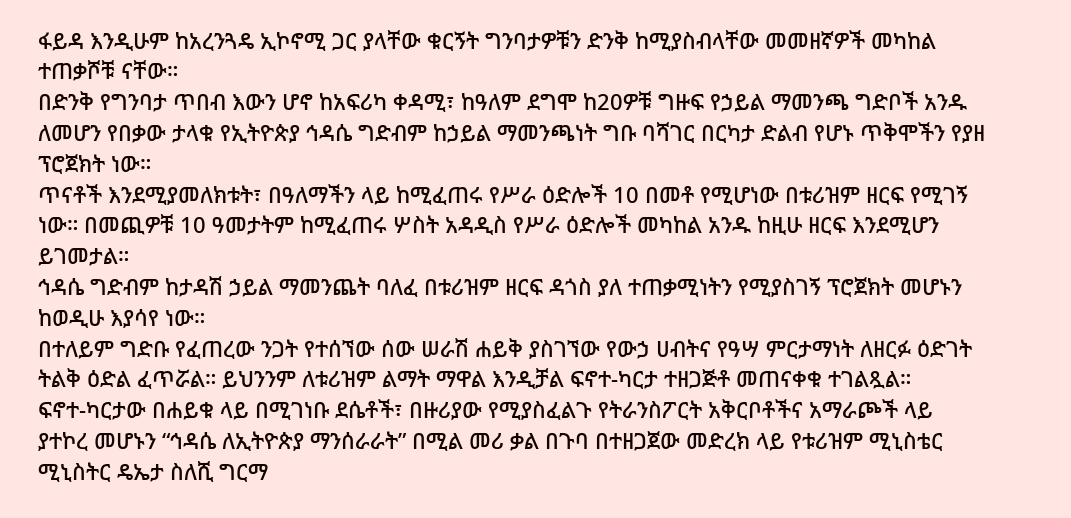ፋይዳ እንዲሁም ከአረንጓዴ ኢኮኖሚ ጋር ያላቸው ቁርኝት ግንባታዎቹን ድንቅ ከሚያስብላቸው መመዘኛዎች መካከል ተጠቃሾቹ ናቸው።
በድንቅ የግንባታ ጥበብ እውን ሆኖ ከአፍሪካ ቀዳሚ፣ ከዓለም ደግሞ ከ20ዎቹ ግዙፍ የኃይል ማመንጫ ግድቦች አንዱ ለመሆን የበቃው ታላቁ የኢትዮጵያ ኅዳሴ ግድብም ከኃይል ማመንጫነት ግቡ ባሻገር በርካታ ድልብ የሆኑ ጥቅሞችን የያዘ ፕሮጀክት ነው።
ጥናቶች እንደሚያመለክቱት፣ በዓለማችን ላይ ከሚፈጠሩ የሥራ ዕድሎች 10 በመቶ የሚሆነው በቱሪዝም ዘርፍ የሚገኝ ነው። በመጪዎቹ 10 ዓመታትም ከሚፈጠሩ ሦስት አዳዲስ የሥራ ዕድሎች መካከል አንዱ ከዚሁ ዘርፍ እንደሚሆን ይገመታል።
ኅዳሴ ግድብም ከታዳሽ ኃይል ማመንጨት ባለፈ በቱሪዝም ዘርፍ ዳጎስ ያለ ተጠቃሚነትን የሚያስገኝ ፕሮጀክት መሆኑን ከወዲሁ እያሳየ ነው።
በተለይም ግድቡ የፈጠረው ንጋት የተሰኘው ሰው ሠራሽ ሐይቅ ያስገኘው የውኃ ሀብትና የዓሣ ምርታማነት ለዘርፉ ዕድገት ትልቅ ዕድል ፈጥሯል። ይህንንም ለቱሪዝም ልማት ማዋል እንዲቻል ፍኖተ-ካርታ ተዘጋጅቶ መጠናቀቁ ተገልጿል።
ፍኖተ-ካርታው በሐይቁ ላይ በሚገነቡ ደሴቶች፣ በዙሪያው የሚያስፈልጉ የትራንስፖርት አቅርቦቶችና አማራጮች ላይ ያተኮረ መሆኑን “ኅዳሴ ለኢትዮጵያ ማንሰራራት” በሚል መሪ ቃል በጉባ በተዘጋጀው መድረክ ላይ የቱሪዝም ሚኒስቴር ሚኒስትር ዴኤታ ስለሺ ግርማ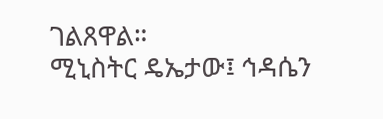ገልጸዋል።
ሚኒስትር ዴኤታው፤ ኅዳሴን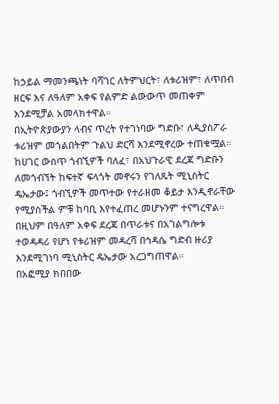ከኃይል ማመንጫነት ባሻገር ለትምህርት፣ ለቱሪዝም፣ ለጥበብ ዘርፍ እና ለዓለም አቀፍ የልምድ ልውውጥ መጠቀም እንደሚቻል አመላክተዋል።
በኢትዮጵያውያን ላብና ጥረት የተገነባው ግድቡ፣ ለዲያስፖራ ቱሪዝም መጎልበትም ጉልህ ድርሻ እንደሚኖረው ተጠቁሟል። ከሀገር ውስጥ ጎብኚዎች ባለፈ፣ በአህጉራዊ ደረጃ ግድቡን ለመጎብኘት ከፍተኛ ፍላጎት መኖሩን የገለጹት ሚኒስትር ዴኤታው፤ ጎብኚዎች መጥተው የተራዘመ ቆይታ እንዲኖራቸው የሚያስችል ምቹ ከባቢ እየተፈጠረ መሆኑንም ተናግረዋል።
በዚህም በዓለም አቀፍ ደረጃ በጥራቱና በአገልግሎቱ ተወዳዳሪ የሆነ የቱሪዝም መዳረሻ በኅዳሴ ግድብ ዙሪያ እንደሚገነባ ሚኒስትር ዴኤታው አረጋግጠዋል።
በአፎሚያ ክበበው